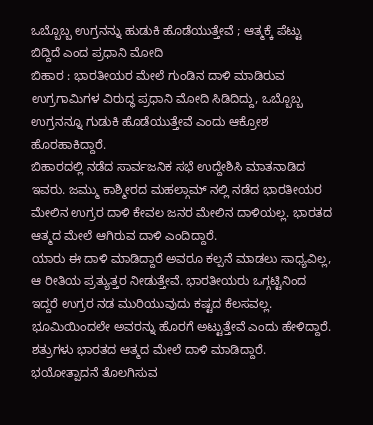ಒಬ್ಬೊಬ್ಬ ಉಗ್ರನನ್ನು ಹುಡುಕಿ ಹೊಡೆಯುತ್ತೇವೆ ; ಆತ್ಮಕ್ಕೆ ಪೆಟ್ಟು ಬಿದ್ದಿದೆ ಎಂದ ಪ್ರಧಾನಿ ಮೋದಿ
ಬಿಹಾರ : ಭಾರತೀಯರ ಮೇಲೆ ಗುಂಡಿನ ದಾಳಿ ಮಾಡಿರುವ ಉಗ್ರಗಾಮಿಗಳ ವಿರುದ್ಧ ಪ್ರಧಾನಿ ಮೋದಿ ಸಿಡಿದಿದ್ದು, ಒಬ್ಬೊಬ್ಬ ಉಗ್ರನನ್ನೂ ಗುಡುಕಿ ಹೊಡೆಯುತ್ತೇವೆ ಎಂದು ಆಕ್ರೋಶ ಹೊರಹಾಕಿದ್ದಾರೆ.
ಬಿಹಾರದಲ್ಲಿ ನಡೆದ ಸಾರ್ವಜನಿಕ ಸಭೆ ಉದ್ದೇಶಿಸಿ ಮಾತನಾಡಿದ ಇವರು. ಜಮ್ಮು ಕಾಶ್ಮೀರದ ಮಹಲ್ಗಾಮ್ ನಲ್ಲಿ ನಡೆದ ಭಾರತೀಯರ ಮೇಲಿನ ಉಗ್ರರ ದಾಳಿ ಕೇವಲ ಜನರ ಮೇಲಿನ ದಾಳಿಯಲ್ಲ. ಭಾರತದ ಆತ್ಮದ ಮೇಲೆ ಆಗಿರುವ ದಾಳಿ ಎಂದಿದ್ದಾರೆ.
ಯಾರು ಈ ದಾಳಿ ಮಾಡಿದ್ದಾರೆ ಅವರೂ ಕಲ್ಪನೆ ಮಾಡಲು ಸಾಧ್ಯವಿಲ್ಲ, ಆ ರೀತಿಯ ಪ್ರತ್ಯುತ್ತರ ನೀಡುತ್ತೇವೆ. ಭಾರತೀಯರು ಒಗ್ಗಟ್ಟಿನಿಂದ ಇದ್ದರೆ ಉಗ್ರರ ನಡ ಮುರಿಯುವುದು ಕಷ್ಟದ ಕೆಲಸವಲ್ಲ. ಭೂಮಿಯಿಂದಲೇ ಅವರನ್ನು ಹೊರಗೆ ಅಟ್ಟುತ್ತೇವೆ ಎಂದು ಹೇಳಿದ್ದಾರೆ.
ಶತ್ರುಗಳು ಭಾರತದ ಆತ್ಮದ ಮೇಲೆ ದಾಳಿ ಮಾಡಿದ್ದಾರೆ. ಭಯೋತ್ಪಾದನೆ ತೊಲಗಿಸುವ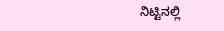ನಿಟ್ಟಿನಲ್ಲಿ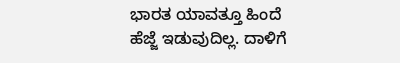ಭಾರತ ಯಾವತ್ತೂ ಹಿಂದೆ ಹೆಜ್ಜೆ ಇಡುವುದಿಲ್ಲ. ದಾಳಿಗೆ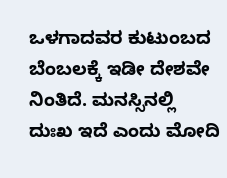ಒಳಗಾದವರ ಕುಟುಂಬದ ಬೆಂಬಲಕ್ಕೆ ಇಡೀ ದೇಶವೇ ನಿಂತಿದೆ. ಮನಸ್ಸಿನಲ್ಲಿ ದುಃಖ ಇದೆ ಎಂದು ಮೋದಿ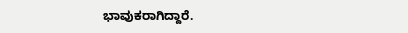ಭಾವುಕರಾಗಿದ್ದಾರೆ.